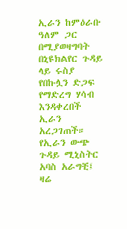ኢራን ከምዕራቡ ዓለም ጋር በሚያወዛግባት በኒዩክልየር ጉዳይ ላይ ሩስያ የበኩሏን ድጋፍ የማድረግ ሃሳብ እንዳቀረበች ኢራን አረጋገጠች። የኢራን ውጭ ጉዳይ ሚኒስትር አባስ አራግቺ፤ ዛሬ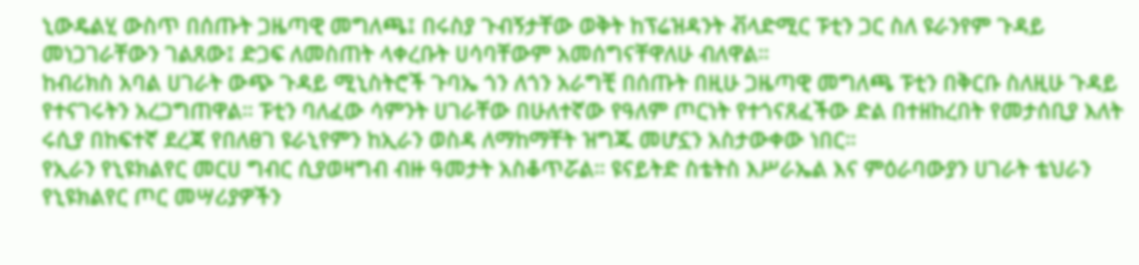ኒውዴልሂ ውስጥ በሰጡት ጋዜጣዊ መግለጫ፤ በሩስያ ጉብኝታቸው ወቅት ከፕሬዝዳንት ቭላድሚር ፑቲን ጋር ስለ ዩራንየም ጉዳይ መነጋገራቸውን ገልጸው፤ ድጋፍ ለመስጠት ላቀረቡት ሀሳባቸውም አመሰግናቸዋለሁ ብለዋል።
ከብሪክስ አባል ሀገራት ውጭ ጉዳይ ሚኒስትሮች ጉባኤ ጎን ለጎን አራግቺ በሰጡት በዚሁ ጋዜጣዊ መግለጫ ፑቲን በቅርቡ ስለዚሁ ጉዳይ የተናገሩትን አረጋግጠዋል። ፑቲን ባለፈው ሳምንት ሀገራቸው በሁለተኛው የዓለም ጦርነት የተጎናጸፈችው ድል በተዘከረበት የመታሰቢያ እለት ሩሲያ በከፍተኛ ደረጃ የበለፀገ ዩራኒየምን ከኢራን ወስዳ ለማከማቸት ዝግጁ መሆኗን አስታውቀው ነበር።
የኢራን የኒዩክልየር መርሀ ግብር ሲያወዛግብ ብዙ ዓመታት አስቆጥሯል። ዩናይትድ ስቴትስ እሥራኤል እና ምዕራባውያን ሀገራት ቴህራን የኒዩክልየር ጦር መሣሪያዎችን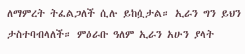ለማምረት ትፈልጋለች ሲሉ ይከሷታል። ኢራን ግን ይህን ታስተባብላለች። ምዕራቡ ዓለም ኢራን አሁን ያላት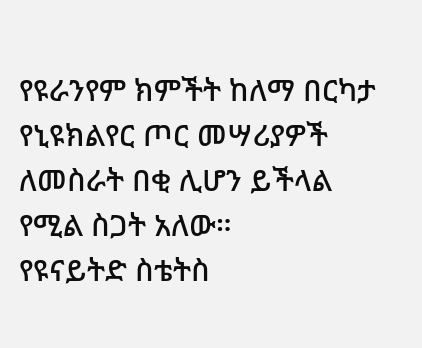የዩራንየም ክምችት ከለማ በርካታ የኒዩክልየር ጦር መሣሪያዎች ለመስራት በቂ ሊሆን ይችላል የሚል ስጋት አለው።
የዩናይትድ ስቴትስ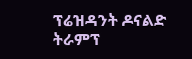ፕሬዝዳንት ዶናልድ ትራምፕ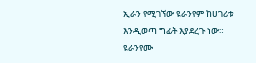ኢራን የሚገኘው ዩራንየም ከሀገሪቱ እንዲወጣ ግፊት እያደረጉ ነው። ዩራንየሙ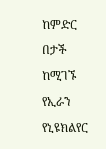ከምድር በታች ከሚገኙ የኢራን የኒዩክልየር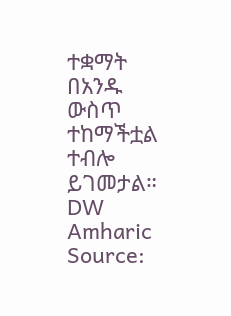ተቋማት በአንዱ ውስጥ ተከማችቷል ተብሎ ይገመታል።
DW Amharic
Source: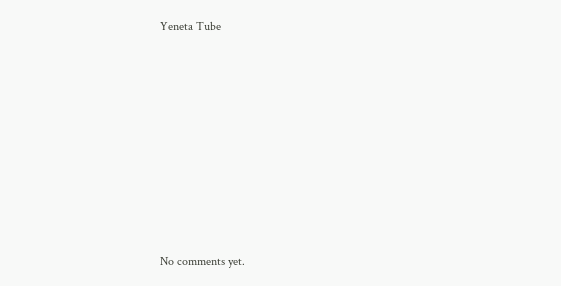Yeneta Tube









No comments yet.